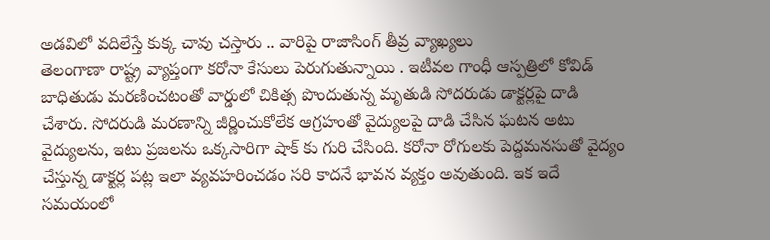అడవిలో వదిలేస్తే కుక్క చావు చస్తారు .. వారిపై రాజాసింగ్ తీవ్ర వ్యాఖ్యలు
తెలంగాణా రాష్ట్ర వ్యాప్తంగా కరోనా కేసులు పెరుగుతున్నాయి . ఇటీవల గాంధీ ఆస్పత్రిలో కోవిడ్ బాధితుడు మరణించటంతో వార్డులో చికిత్స పొందుతున్న మృతుడి సోదరుడు డాక్టర్లపై దాడి చేశారు. సోదరుడి మరణాన్ని జీర్ణించుకోలేక ఆగ్రహంతో వైద్యులపై దాడి చేసిన ఘటన అటు వైద్యులను, ఇటు ప్రజలను ఒక్కసారిగా షాక్ కు గురి చేసింది. కరోనా రోగులకు పెద్దమనసుతో వైద్యం చేస్తున్న డాక్టర్ల పట్ల ఇలా వ్యవహరించడం సరి కాదనే భావన వ్యక్తం అవుతుంది. ఇక ఇదే సమయంలో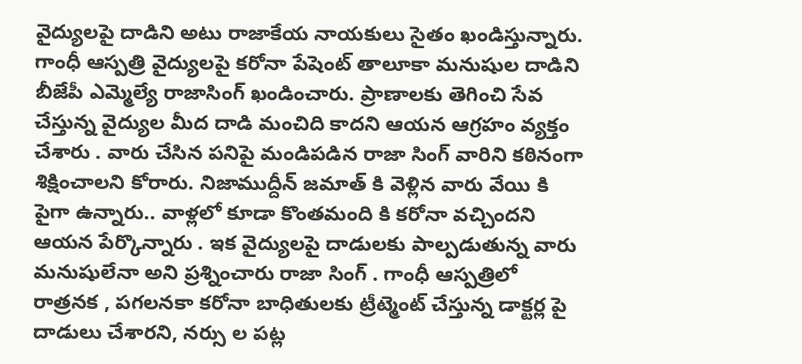వైద్యులపై దాడిని అటు రాజాకేయ నాయకులు సైతం ఖండిస్తున్నారు.
గాంధీ ఆస్పత్రి వైద్యులపై కరోనా పేషెంట్ తాలూకా మనుషుల దాడిని బీజేపీ ఎమ్మెల్యే రాజాసింగ్ ఖండించారు. ప్రాణాలకు తెగించి సేవ చేస్తున్న వైద్యుల మీద దాడి మంచిది కాదని ఆయన ఆగ్రహం వ్యక్తం చేశారు . వారు చేసిన పనిపై మండిపడిన రాజా సింగ్ వారిని కఠినంగా శిక్షించాలని కోరారు. నిజాముద్దీన్ జమాత్ కి వెళ్లిన వారు వేయి కి పైగా ఉన్నారు.. వాళ్లలో కూడా కొంతమంది కి కరోనా వచ్చిందని ఆయన పేర్కొన్నారు . ఇక వైద్యులపై దాడులకు పాల్పడుతున్న వారు మనుషులేనా అని ప్రశ్నించారు రాజా సింగ్ . గాంధీ ఆస్పత్రిలో రాత్రనక , పగలనకా కరోనా బాధితులకు ట్రీట్మెంట్ చేస్తున్న డాక్టర్ల పై దాడులు చేశారని, నర్సు ల పట్ల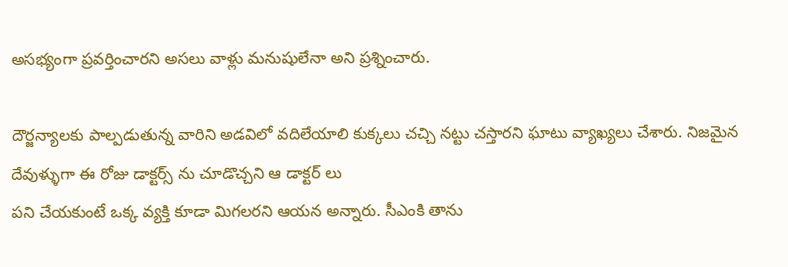అసభ్యంగా ప్రవర్తించారని అసలు వాళ్లు మనుషులేనా అని ప్రశ్నించారు.

దౌర్జన్యాలకు పాల్పడుతున్న వారిని అడవిలో వదిలేయాలి కుక్కలు చచ్చి నట్టు చస్తారని ఘాటు వ్యాఖ్యలు చేశారు. నిజమైన దేవుళ్ళుగా ఈ రోజు డాక్టర్స్ ను చూడొచ్చని ఆ డాక్టర్ లు
పని చేయకుంటే ఒక్క వ్యక్తి కూడా మిగలరని ఆయన అన్నారు. సీఎంకి తాను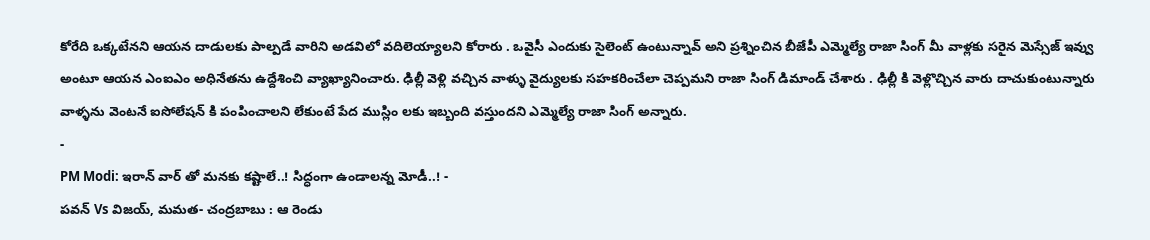కోరేది ఒక్కటేనని ఆయన దాడులకు పాల్పడే వారిని అడవిలో వదిలెయ్యాలని కోరారు . ఒవైసీ ఎందుకు సైలెంట్ ఉంటున్నావ్ అని ప్రశ్నించిన బీజేపీ ఎమ్మెల్యే రాజా సింగ్ మీ వాళ్లకు సరైన మెస్సేజ్ ఇవ్వు అంటూ ఆయన ఎంఐఎం అధినేతను ఉద్దేశించి వ్యాఖ్యానించారు. ఢిల్లీ వెళ్లి వచ్చిన వాళ్ళు వైద్యులకు సహకరించేలా చెప్పమని రాజా సింగ్ డిమాండ్ చేశారు . ఢిల్లీ కి వెళ్లొచ్చిన వారు దాచుకుంటున్నారు వాళ్ళను వెంటనే ఐసోలేషన్ కి పంపించాలని లేకుంటే పేద ముస్లిం లకు ఇబ్బంది వస్తుందని ఎమ్మెల్యే రాజా సింగ్ అన్నారు.
-
PM Modi: ఇరాన్ వార్ తో మనకు కష్టాలే..! సిద్ధంగా ఉండాలన్న మోడీ..! -
పవన్ Vs విజయ్, మమత- చంద్రబాబు : ఆ రెండు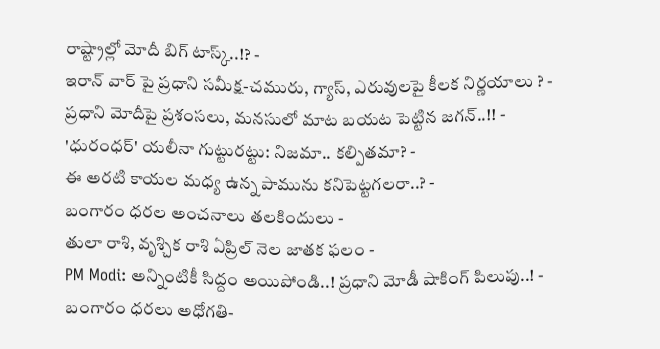రాష్ట్రాల్లో మోదీ బిగ్ టాస్క్..!? -
ఇరాన్ వార్ పై ప్రధాని సమీక్ష-చమురు, గ్యాస్, ఎరువులపై కీలక నిర్ణయాలు ? -
ప్రధాని మోదీపై ప్రశంసలు, మనసులో మాట బయట పెట్టిన జగన్..!! -
'ధురంధర్' యలీనా గుట్టురట్టు: నిజమా.. కల్పితమా? -
ఈ అరటి కాయల మధ్య ఉన్న పామును కనిపెట్టగలరా..? -
బంగారం ధరల అంచనాలు తలకిందులు -
తులా రాశి, వృశ్చిక రాశి ఏప్రిల్ నెల జాతక ఫలం -
PM Modi: అన్నింటికీ సిద్దం అయిపోండి..! ప్రధాని మోడీ షాకింగ్ పిలుపు..! -
బంగారం ధరలు అధోగతి-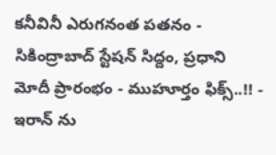కనీవినీ ఎరుగనంత పతనం -
సికింద్రాబాద్ స్టేషన్ సిద్దం, ప్రధాని మోదీ ప్రారంభం - ముహూర్తం ఫిక్స్..!! -
ఇరాన్ ను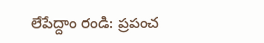లేపేద్దాం రండి: ప్రపంచ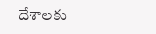దేశాలకు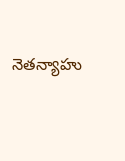నెతన్యాహు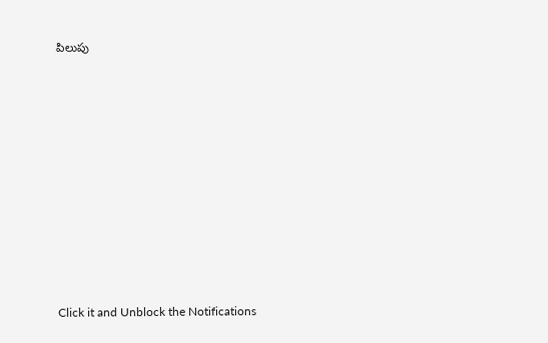పిలుపు












Click it and Unblock the Notifications